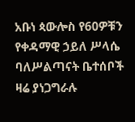አቡነ ጳውሎስ የ60ዎቹን የቀዳማዊ ኃይለ ሥላሴ ባለሥልጣናት ቤተሰቦች ዛሬ ያነጋግራሉ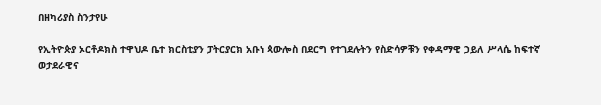በዘካሪያስ ስንታየሁ

የኢትዮጵያ ኦርቶዶክስ ተዋህዶ ቤተ ክርስቲያን ፓትርያርክ አቡነ ጳውሎስ በደርግ የተገደሉትን የስድሳዎቹን የቀዳማዊ ኃይለ ሥላሴ ከፍተኛ ወታደራዊና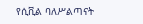የሲቪል ባለሥልጣናት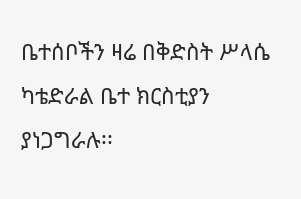ቤተሰቦችን ዛሬ በቅድስት ሥላሴ ካቴድራል ቤተ ክርስቲያን ያነጋግራሉ፡፡